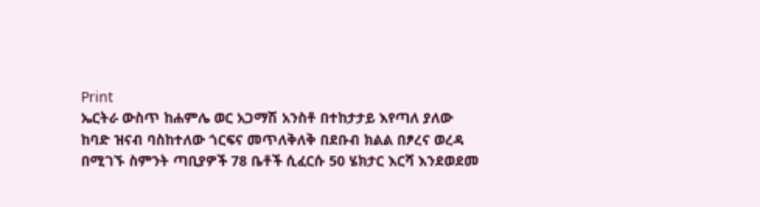Print
ኤርትራ ውስጥ ከሐምሌ ወር አጋማሽ አንስቶ በተከታታይ እየጣለ ያለው ከባድ ዝናብ ባስከተለው ጎርፍና መጥለቅለቅ በደቡብ ክልል በፆረና ወረዳ በሚገኙ ስምንት ጣቢያዎች 78 ቤቶች ሲፈርሱ 50 ሄክታር እርሻ እንደወደመ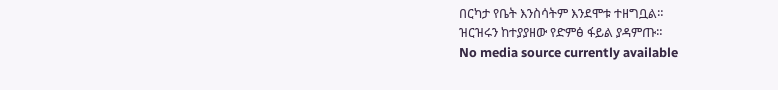በርካታ የቤት እንስሳትም እንደሞቱ ተዘግቧል።
ዝርዝሩን ከተያያዘው የድምፅ ፋይል ያዳምጡ።
No media source currently available